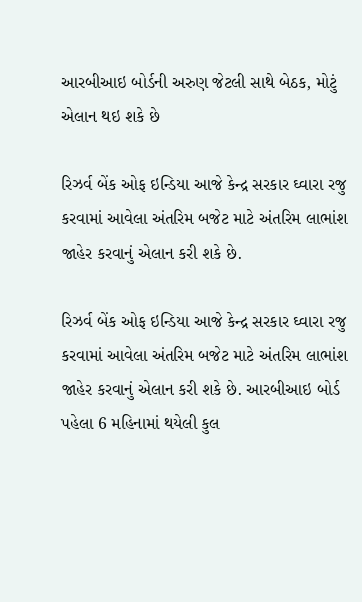આરબીઆઇ બોર્ડની અરુણ જેટલી સાથે બેઠક, મોટું એલાન થઇ શકે છે

રિઝર્વ બેંક ઓફ ઇન્ડિયા આજે કેન્દ્ર સરકાર ઘ્વારા રજુ કરવામાં આવેલા અંતરિમ બજેટ માટે અંતરિમ લાભાંશ જાહેર કરવાનું એલાન કરી શકે છે.

રિઝર્વ બેંક ઓફ ઇન્ડિયા આજે કેન્દ્ર સરકાર ઘ્વારા રજુ કરવામાં આવેલા અંતરિમ બજેટ માટે અંતરિમ લાભાંશ જાહેર કરવાનું એલાન કરી શકે છે. આરબીઆઇ બોર્ડ પહેલા 6 મહિનામાં થયેલી કુલ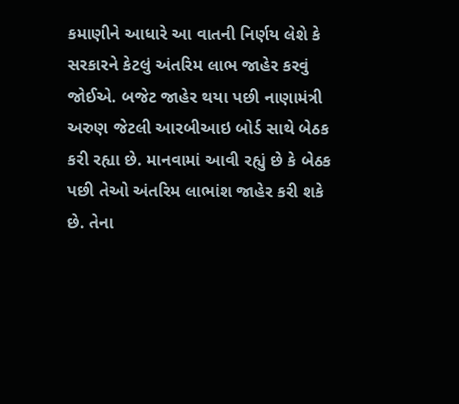કમાણીને આધારે આ વાતની નિર્ણય લેશે કે સરકારને કેટલું અંતરિમ લાભ જાહેર કરવું જોઈએ. બજેટ જાહેર થયા પછી નાણામંત્રી અરુણ જેટલી આરબીઆઇ બોર્ડ સાથે બેઠક કરી રહ્યા છે. માનવામાં આવી રહ્યું છે કે બેઠક પછી તેઓ અંતરિમ લાભાંશ જાહેર કરી શકે છે. તેના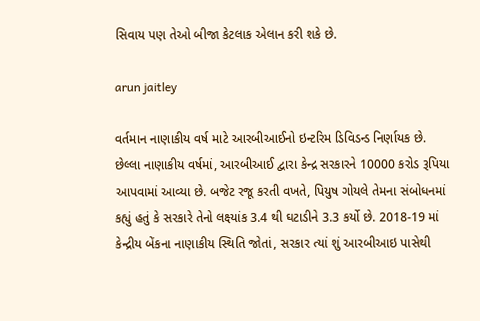સિવાય પણ તેઓ બીજા કેટલાક એલાન કરી શકે છે.

arun jaitley

વર્તમાન નાણાકીય વર્ષ માટે આરબીઆઈનો ઇન્ટરિમ ડિવિડન્ડ નિર્ણાયક છે. છેલ્લા નાણાકીય વર્ષમાં, આરબીઆઈ દ્વારા કેન્દ્ર સરકારને 10000 કરોડ રૂપિયા આપવામાં આવ્યા છે. બજેટ રજૂ કરતી વખતે, પિયુષ ગોયલે તેમના સંબોધનમાં કહ્યું હતું કે સરકારે તેનો લક્ષ્યાંક 3.4 થી ઘટાડીને 3.3 કર્યો છે. 2018-19 માં કેન્દ્રીય બેંકના નાણાકીય સ્થિતિ જોતાં, સરકાર ત્યાં શું આરબીઆઇ પાસેથી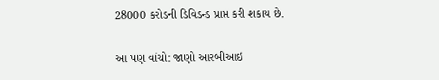28000 કરોડની ડિવિડન્ડ પ્રાપ્ત કરી શકાય છે.

આ પણ વાંચો: જાણો આરબીઆઇ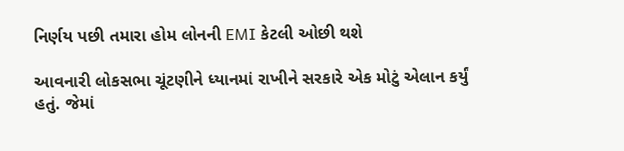નિર્ણય પછી તમારા હોમ લોનની EMI કેટલી ઓછી થશે

આવનારી લોકસભા ચૂંટણીને ધ્યાનમાં રાખીને સરકારે એક મોટું એલાન કર્યું હતું. જેમાં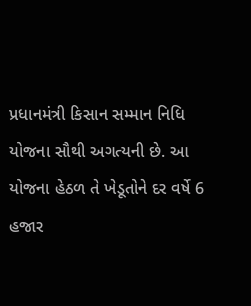પ્રધાનમંત્રી કિસાન સમ્માન નિધિ યોજના સૌથી અગત્યની છે. આ યોજના હેઠળ તે ખેડૂતોને દર વર્ષે 6 હજાર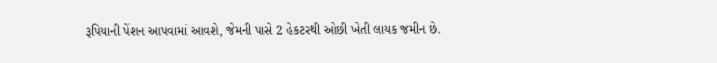રૂપિયાની પેંશન આપવામાં આવશે, જેમની પાસે 2 હેકટરથી ઓછી ખેતી લાયક જમીન છે.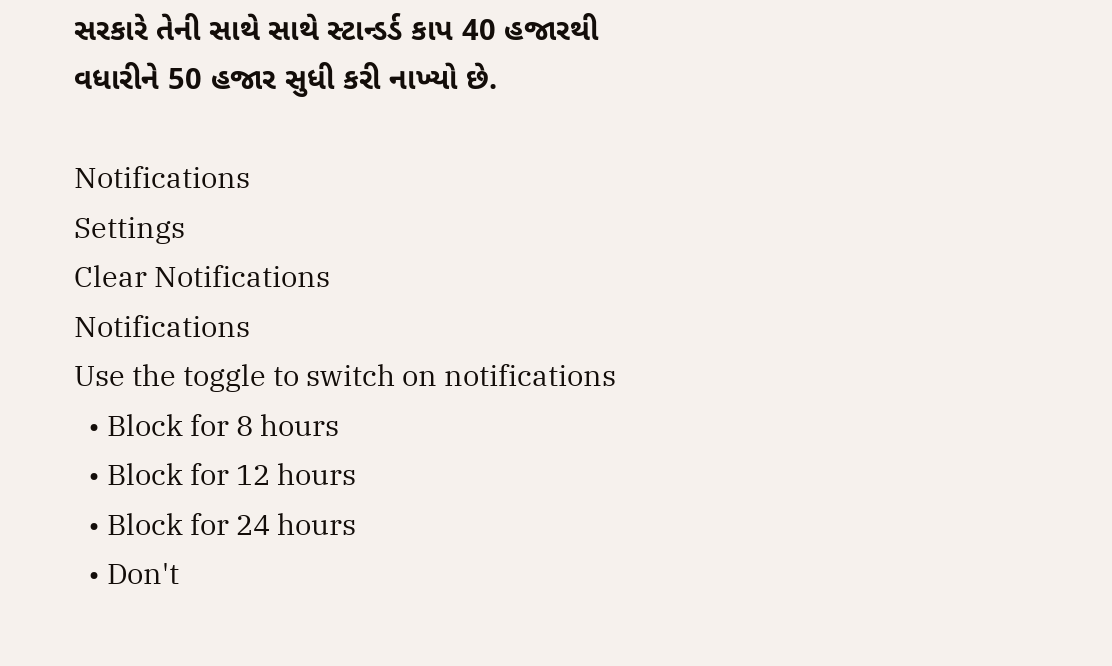સરકારે તેની સાથે સાથે સ્ટાન્ડર્ડ કાપ 40 હજારથી વધારીને 50 હજાર સુધી કરી નાખ્યો છે.

Notifications
Settings
Clear Notifications
Notifications
Use the toggle to switch on notifications
  • Block for 8 hours
  • Block for 12 hours
  • Block for 24 hours
  • Don't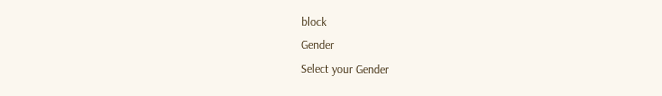block
Gender
Select your Gender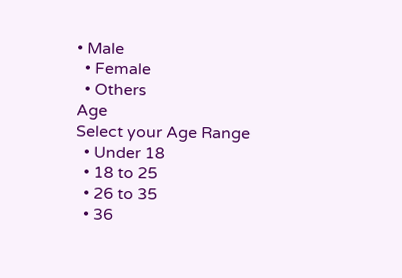• Male
  • Female
  • Others
Age
Select your Age Range
  • Under 18
  • 18 to 25
  • 26 to 35
  • 36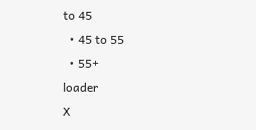to 45
  • 45 to 55
  • 55+
loader
X